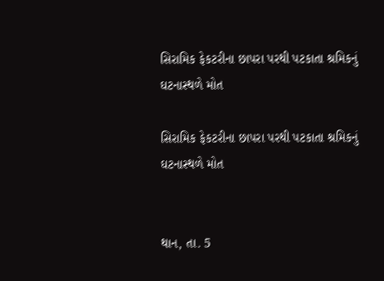સિરામિક ફેકટરીના છાપરા પરથી પટકાતા શ્રમિકનું ઘટનાસ્થળે મોત

સિરામિક ફેકટરીના છાપરા પરથી પટકાતા શ્રમિકનું ઘટનાસ્થળે મોત


થાન, તા. 5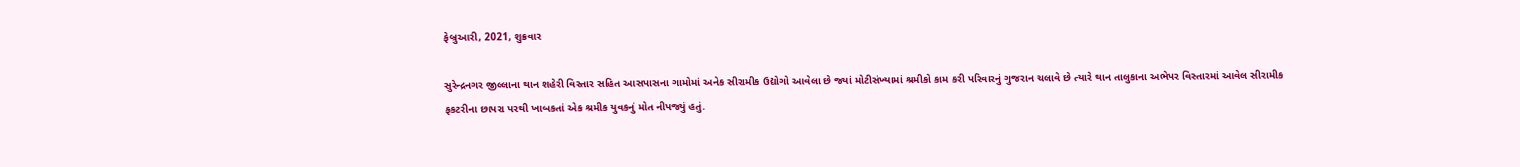ફેબ્રુઆરી, 2021, શુક્રવાર

સુરેન્દ્રનગર જીલ્લાના થાન શહેરી વિસ્તાર સહિત આસપાસના ગામોમાં અનેક સીરામીક ઉદ્યોગો આવેલા છે જ્યાં મોટીસંખ્યામાં શ્રમીકો કામ કરી પરિવારનું ગુજરાન ચલાવે છે ત્યારે થાન તાલુકાના અભેપર વિસ્તારમાં આવેલ સીરામીક ફકટરીના છાપરા પરથી ખાબકતાં એક શ્રમીક યુવકનું મોત નીપજ્યું હતું.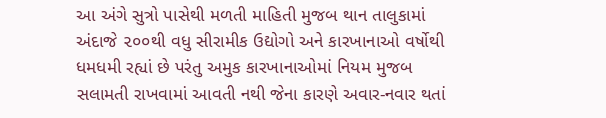આ અંગે સુત્રો પાસેથી મળતી માહિતી મુજબ થાન તાલુકામાં અંદાજે ૨૦૦થી વધુ સીરામીક ઉદ્યોગો અને કારખાનાઓ વર્ષોથી ધમધમી રહ્યાં છે પરંતુ અમુક કારખાનાઓમાં નિયમ મુજબ સલામતી રાખવામાં આવતી નથી જેના કારણે અવાર-નવાર થતાં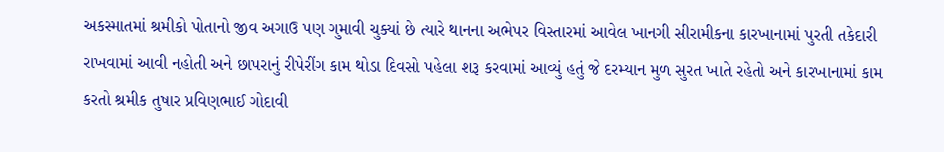અકસ્માતમાં શ્રમીકો પોતાનો જીવ અગાઉ પણ ગુમાવી ચુક્યાં છે ત્યારે થાનના અભેપર વિસ્તારમાં આવેલ ખાનગી સીરામીકના કારખાનામાં પુરતી તકેદારી રાખવામાં આવી નહોતી અને છાપરાનું રીપેરીંગ કામ થોડા દિવસો પહેલા શરૂ કરવામાં આવ્યું હતું જે દરમ્યાન મુળ સુરત ખાતે રહેતો અને કારખાનામાં કામ કરતો શ્રમીક તુષાર પ્રવિણભાઈ ગોદાવી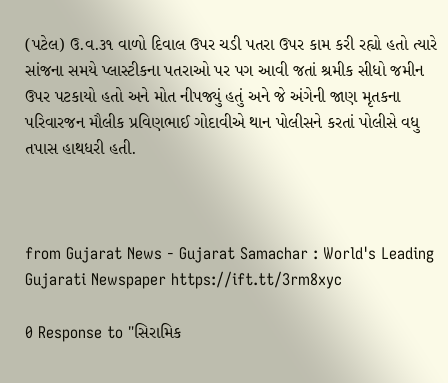(પટેલ) ઉ.વ.૩૧ વાળો દિવાલ ઉપર ચડી પતરા ઉપર કામ કરી રહ્યો હતો ત્યારે સાંજના સમયે પ્લાસ્ટીકના પતરાઓ પર પગ આવી જતાં શ્રમીક સીધો જમીન ઉપર પટકાયો હતો અને મોત નીપજ્યું હતું અને જે અંગેની જાણ મૃતકના પરિવારજન મૌલીક પ્રવિણભાઈ ગોદાવીએ થાન પોલીસને કરતાં પોલીસે વધુ તપાસ હાથધરી હતી.



from Gujarat News - Gujarat Samachar : World's Leading Gujarati Newspaper https://ift.tt/3rm8xyc

0 Response to "સિરામિક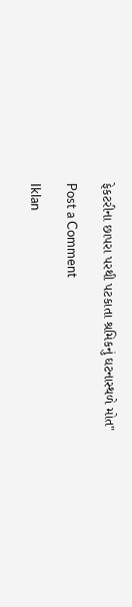ફેકટરીના છાપરા પરથી પટકાતા શ્રમિકનું ઘટનાસ્થળે મોત"

Post a Comment

Iklan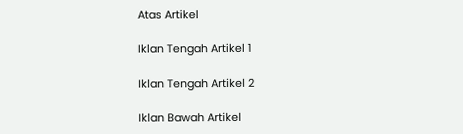Atas Artikel

Iklan Tengah Artikel 1

Iklan Tengah Artikel 2

Iklan Bawah Artikel